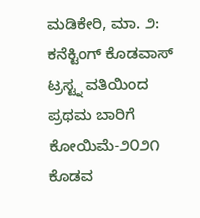ಮಡಿಕೇರಿ, ಮಾ. ೨: ಕನೆಕ್ಟಿಂಗ್ ಕೊಡವಾಸ್ ಟ್ರಸ್ಟ್ನ ವತಿಯಿಂದ ಪ್ರಥಮ ಬಾರಿಗೆ ಕೋಯಿಮೆ-೨೦೨೧ ಕೊಡವ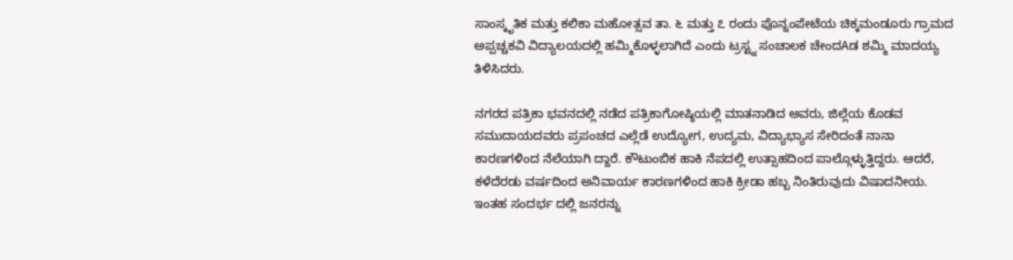ಸಾಂಸ್ಕೃತಿಕ ಮತ್ತು ಕಲಿಕಾ ಮಹೋತ್ಸವ ತಾ. ೬ ಮತ್ತು ೭ ರಂದು ಪೊನ್ನಂಪೇಟೆಯ ಚಿಕ್ಕಮಂಡೂರು ಗ್ರಾಮದ ಅಪ್ಪಚ್ಚಕವಿ ವಿದ್ಯಾಲಯದಲ್ಲಿ ಹಮ್ಮಿಕೊಳ್ಳಲಾಗಿದೆ ಎಂದು ಟ್ರಸ್ಟ್ನ ಸಂಚಾಲಕ ಚೇಂದAಡ ಶಮ್ಮಿ ಮಾದಯ್ಯ ತಿಳಿಸಿದರು.

ನಗರದ ಪತ್ರಿಕಾ ಭವನದಲ್ಲಿ ನಡೆದ ಪತ್ರಿಕಾಗೋಷ್ಠಿಯಲ್ಲಿ ಮಾತನಾಡಿದ ಅವರು, ಜಿಲ್ಲೆಯ ಕೊಡವ ಸಮುದಾಯದವರು ಪ್ರಪಂಚದ ಎಲ್ಲೆಡೆ ಉದ್ಯೋಗ, ಉದ್ಯಮ, ವಿದ್ಯಾಭ್ಯಾಸ ಸೇರಿದಂತೆ ನಾನಾ ಕಾರಣಗಳಿಂದ ನೆಲೆಯಾಗಿ ದ್ದಾರೆ. ಕೌಟುಂಬಿಕ ಹಾಕಿ ನೆಪದಲ್ಲಿ ಉತ್ಸಾಹದಿಂದ ಪಾಲ್ಗೊಳ್ಳುತ್ತಿದ್ದರು. ಆದರೆ, ಕಳೆದೆರಡು ವರ್ಷದಿಂದ ಅನಿವಾರ್ಯ ಕಾರಣಗಳಿಂದ ಹಾಕಿ ಕ್ರೀಡಾ ಹಬ್ಬ ನಿಂತಿರುವುದು ವಿಷಾದನೀಯ. ಇಂತಹ ಸಂದರ್ಭ ದಲ್ಲಿ ಜನರನ್ನು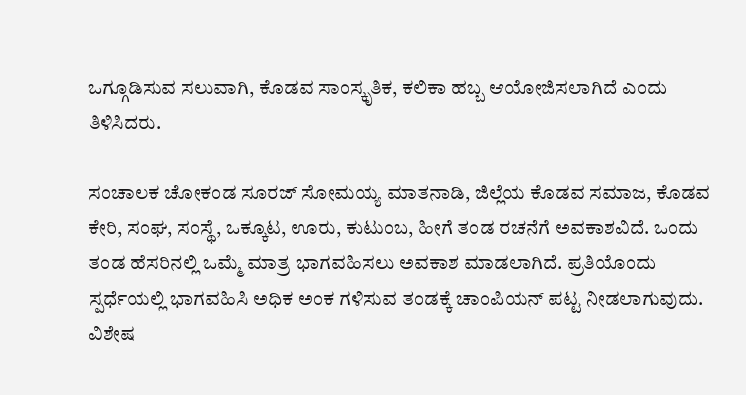ಒಗ್ಗೂಡಿಸುವ ಸಲುವಾಗಿ, ಕೊಡವ ಸಾಂಸ್ಕೃತಿಕ, ಕಲಿಕಾ ಹಬ್ಬ ಆಯೋಜಿಸಲಾಗಿದೆ ಎಂದು ತಿಳಿಸಿದರು.

ಸಂಚಾಲಕ ಚೋಕಂಡ ಸೂರಜ್ ಸೋಮಯ್ಯ ಮಾತನಾಡಿ, ಜಿಲ್ಲೆಯ ಕೊಡವ ಸಮಾಜ, ಕೊಡವ ಕೇರಿ, ಸಂಘ, ಸಂಸ್ಥೆ, ಒಕ್ಕೂಟ, ಊರು, ಕುಟುಂಬ, ಹೀಗೆ ತಂಡ ರಚನೆಗೆ ಅವಕಾಶವಿದೆ. ಒಂದು ತಂಡ ಹೆಸರಿನಲ್ಲಿ ಒಮ್ಮೆ ಮಾತ್ರ ಭಾಗವಹಿಸಲು ಅವಕಾಶ ಮಾಡಲಾಗಿದೆ. ಪ್ರತಿಯೊಂದು ಸ್ಪರ್ಧೆಯಲ್ಲಿ ಭಾಗವಹಿಸಿ ಅಧಿಕ ಅಂಕ ಗಳಿಸುವ ತಂಡಕ್ಕೆ ಚಾಂಪಿಯನ್ ಪಟ್ಟ ನೀಡಲಾಗುವುದು. ವಿಶೇಷ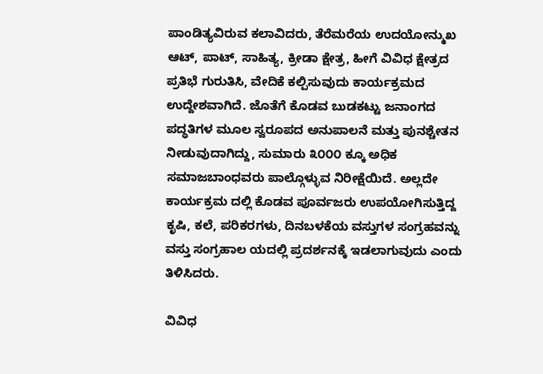ಪಾಂಡಿತ್ಯವಿರುವ ಕಲಾವಿದರು, ತೆರೆಮರೆಯ ಉದಯೋನ್ಮುಖ ಆಟ್, ಪಾಟ್, ಸಾಹಿತ್ಯ, ಕ್ರೀಡಾ ಕ್ಷೇತ್ರ, ಹೀಗೆ ವಿವಿಧ ಕ್ಷೇತ್ರದ ಪ್ರತಿಭೆ ಗುರುತಿಸಿ, ವೇದಿಕೆ ಕಲ್ಪಿಸುವುದು ಕಾರ್ಯಕ್ರಮದ ಉದ್ದೇಶವಾಗಿದೆ. ಜೊತೆಗೆ ಕೊಡವ ಬುಡಕಟ್ಟು ಜನಾಂಗದ ಪದ್ಧತಿಗಳ ಮೂಲ ಸ್ವರೂಪದ ಅನುಪಾಲನೆ ಮತ್ತು ಪುನಶ್ಚೇತನ ನೀಡುವುದಾಗಿದ್ದು, ಸುಮಾರು ೩೦೦೦ ಕ್ಕೂ ಅಧಿಕ ಸಮಾಜಬಾಂಧವರು ಪಾಲ್ಗೊಳ್ಳುವ ನಿರೀಕ್ಷೆಯಿದೆ. ಅಲ್ಲದೇ ಕಾರ್ಯಕ್ರಮ ದಲ್ಲಿ ಕೊಡವ ಪೂರ್ವಜರು ಉಪಯೋಗಿಸುತ್ತಿದ್ದ ಕೃಷಿ, ಕಲೆ, ಪರಿಕರಗಳು, ದಿನಬಳಕೆಯ ವಸ್ತುಗಳ ಸಂಗ್ರಹವನ್ನು ವಸ್ತು ಸಂಗ್ರಹಾಲ ಯದಲ್ಲಿ ಪ್ರದರ್ಶನಕ್ಕೆ ಇಡಲಾಗುವುದು ಎಂದು ತಿಳಿಸಿದರು.

ವಿವಿಧ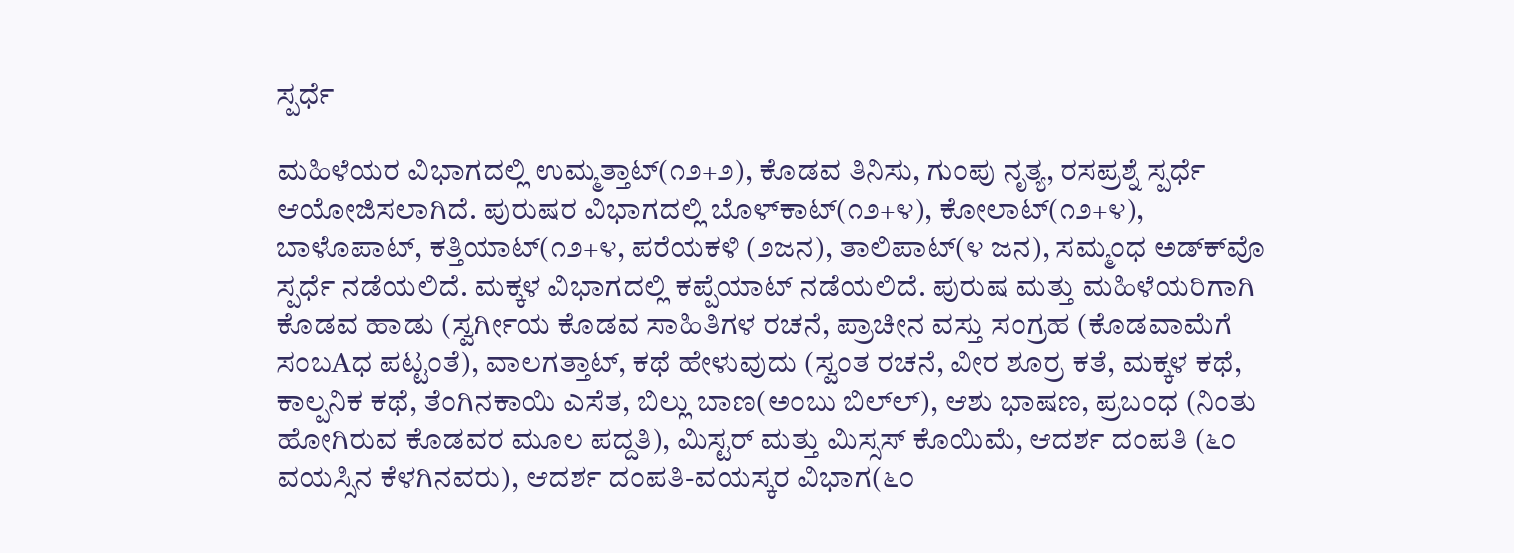ಸ್ಪರ್ಧೆ

ಮಹಿಳೆಯರ ವಿಭಾಗದಲ್ಲಿ ಉಮ್ಮತ್ತಾಟ್(೧೨+೨), ಕೊಡವ ತಿನಿಸು, ಗುಂಪು ನೃತ್ಯ, ರಸಪ್ರಶ್ನೆ ಸ್ಪರ್ಧೆ ಆಯೋಜಿಸಲಾಗಿದೆ. ಪುರುಷರ ವಿಭಾಗದಲ್ಲಿ ಬೊಳ್‌ಕಾಟ್(೧೨+೪), ಕೋಲಾಟ್(೧೨+೪), ಬಾಳೊಪಾಟ್, ಕತ್ತಿಯಾಟ್(೧೨+೪, ಪರೆಯಕಳಿ (೨ಜನ), ತಾಲಿಪಾಟ್(೪ ಜನ), ಸಮ್ಮಂಧ ಅಡ್‌ಕ್‌ವೊ ಸ್ಪರ್ಧೆ ನಡೆಯಲಿದೆ. ಮಕ್ಕಳ ವಿಭಾಗದಲ್ಲಿ ಕಪ್ಪೆಯಾಟ್ ನಡೆಯಲಿದೆ. ಪುರುಷ ಮತ್ತು ಮಹಿಳೆಯರಿಗಾಗಿ ಕೊಡವ ಹಾಡು (ಸ್ವರ್ಗೀಯ ಕೊಡವ ಸಾಹಿತಿಗಳ ರಚನೆ, ಪ್ರಾಚೀನ ವಸ್ತು ಸಂಗ್ರಹ (ಕೊಡವಾಮೆಗೆ ಸಂಬAಧ ಪಟ್ಟಂತೆ), ವಾಲಗತ್ತಾಟ್, ಕಥೆ ಹೇಳುವುದು (ಸ್ವಂತ ರಚನೆ, ವೀರ ಶೂರ್ರ ಕತೆ, ಮಕ್ಕಳ ಕಥೆ, ಕಾಲ್ಪನಿಕ ಕಥೆ, ತೆಂಗಿನಕಾಯಿ ಎಸೆತ, ಬಿಲ್ಲು ಬಾಣ(ಅಂಬು ಬಿಲ್‌ಲ್), ಆಶು ಭಾಷಣ, ಪ್ರಬಂಧ (ನಿಂತು ಹೋಗಿರುವ ಕೊಡವರ ಮೂಲ ಪದ್ದತಿ), ಮಿಸ್ಟರ್ ಮತ್ತು ಮಿಸ್ಸಸ್ ಕೊಯಿಮೆ, ಆದರ್ಶ ದಂಪತಿ (೬೦ ವಯಸ್ಸಿನ ಕೆಳಗಿನವರು), ಆದರ್ಶ ದಂಪತಿ-ವಯಸ್ಕರ ವಿಭಾಗ(೬೦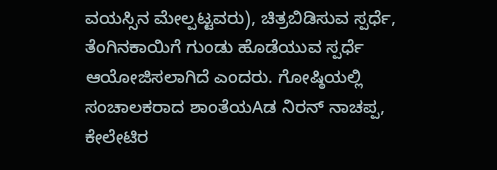ವಯಸ್ಸಿನ ಮೇಲ್ಪಟ್ಟವರು), ಚಿತ್ರಬಿಡಿಸುವ ಸ್ಪರ್ಧೆ, ತೆಂಗಿನಕಾಯಿಗೆ ಗುಂಡು ಹೊಡೆಯುವ ಸ್ಪರ್ಧೆ ಆಯೋಜಿಸಲಾಗಿದೆ ಎಂದರು. ಗೋಷ್ಠಿಯಲ್ಲಿ ಸಂಚಾಲಕರಾದ ಶಾಂತೆಯAಡ ನಿರನ್ ನಾಚಪ್ಪ, ಕೇಲೇಟಿರ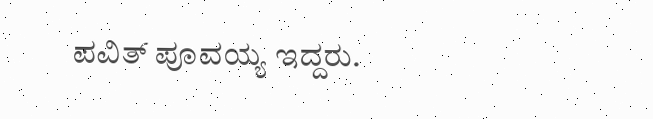ಪವಿತ್ ಪೂವಯ್ಯ ಇದ್ದರು.